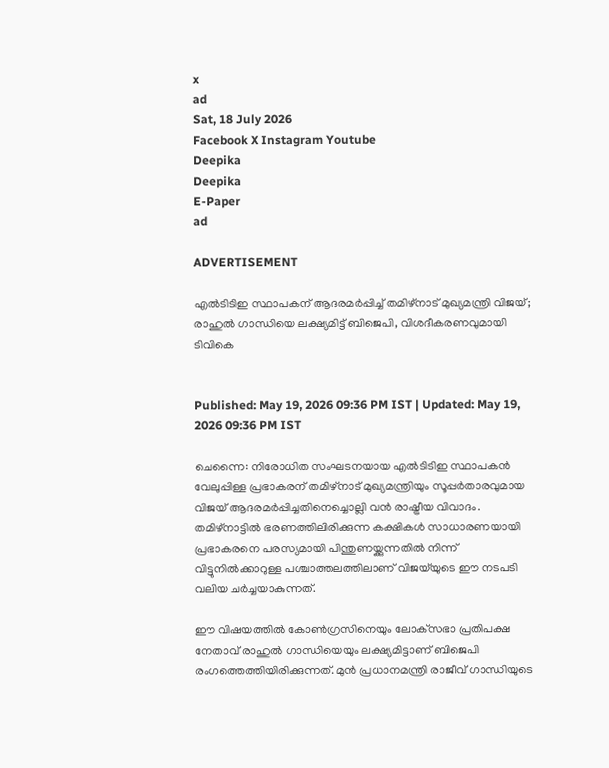x
ad
Sat, 18 July 2026
Facebook X Instagram Youtube
Deepika
Deepika
E-Paper
ad

ADVERTISEMENT

എൽടിടിഇ സ്ഥാപകന് ആദരമർപ്പിച്ച് തമിഴ്‌നാട് മുഖ്യമന്ത്രി വിജയ്; രാഹുൽ ഗാന്ധിയെ ലക്ഷ്യമിട്ട് ബിജെപി, വിശദീകരണവുമായി ടിവികെ


Published: May 19, 2026 09:36 PM IST | Updated: May 19, 2026 09:36 PM IST

ചെന്നൈ: നിരോധിത സംഘടനയായ എൽടിടിഇ സ്ഥാപകൻ വേലുപ്പിള്ള പ്രഭാകരന് തമിഴ്‌നാട് മുഖ്യമന്ത്രിയും സൂപ്പർതാരവുമായ വിജയ് ആദരമർപ്പിച്ചതിനെച്ചൊല്ലി വൻ രാഷ്ട്രീയ വിവാദം. തമിഴ്‌നാട്ടിൽ ഭരണത്തിലിരിക്കുന്ന കക്ഷികൾ സാധാരണയായി പ്രഭാകരനെ പരസ്യമായി പിന്തുണയ്ക്കുന്നതിൽ നിന്ന് വിട്ടുനിൽക്കാറുള്ള പശ്ചാത്തലത്തിലാണ് വിജയ്‌യു‌ടെ ഈ നടപടി വലിയ ചർച്ചയാകുന്നത്.

ഈ വിഷയത്തിൽ കോൺഗ്രസിനെയും ലോക്‌സഭാ പ്രതിപക്ഷ നേതാവ് രാഹുൽ ഗാന്ധിയെയും ലക്ഷ്യമിട്ടാണ് ബിജെപി രംഗത്തെത്തിയിരിക്കുന്നത്. മുൻ പ്രധാനമന്ത്രി രാജീവ് ഗാന്ധിയുടെ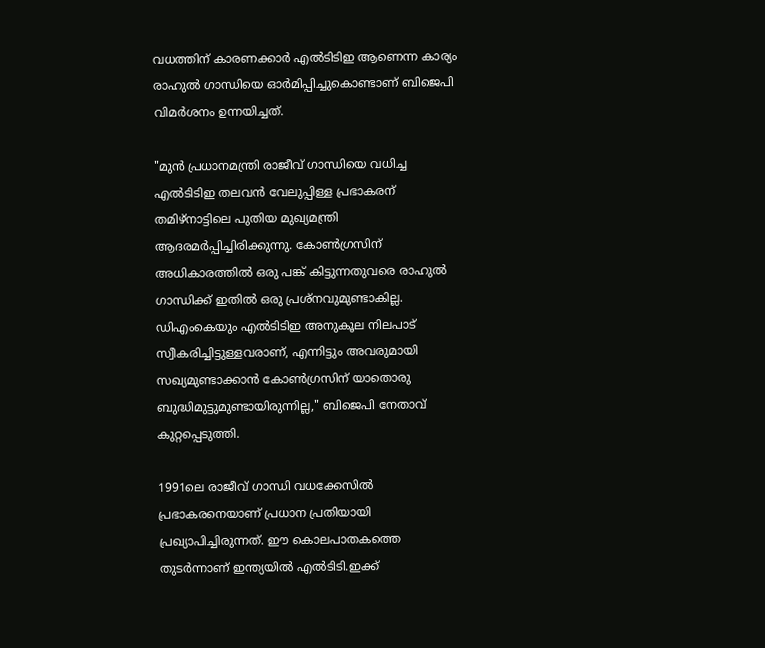വധത്തിന് കാരണക്കാർ എൽടിടിഇ ആണെന്ന കാര്യം രാഹുൽ ഗാന്ധിയെ ഓർമിപ്പിച്ചുകൊണ്ടാണ് ബിജെപി വിമർശനം ഉന്നയിച്ചത്.

"മുൻ പ്രധാനമന്ത്രി രാജീവ് ഗാന്ധിയെ വധിച്ച എൽടിടിഇ തലവൻ വേലുപ്പിള്ള പ്രഭാകരന് തമിഴ്‌നാട്ടിലെ പുതിയ മുഖ്യമന്ത്രി ആദരമർപ്പിച്ചിരിക്കുന്നു. കോൺഗ്രസിന് അധികാരത്തിൽ ഒരു പങ്ക് കിട്ടുന്നതുവരെ രാഹുൽ ഗാന്ധിക്ക് ഇതിൽ ഒരു പ്രശ്നവുമുണ്ടാകില്ല. ഡിഎംകെയും എൽടിടിഇ അനുകൂല നിലപാട് സ്വീകരിച്ചിട്ടുള്ളവരാണ്, എന്നിട്ടും അവരുമായി സഖ്യമുണ്ടാക്കാൻ കോൺഗ്രസിന് യാതൊരു ബുദ്ധിമുട്ടുമുണ്ടായിരുന്നില്ല," ബിജെപി നേതാവ് കുറ്റപ്പെടുത്തി.

1991ലെ രാജീവ് ഗാന്ധി വധക്കേസിൽ പ്രഭാകരനെയാണ് പ്രധാന പ്രതിയായി പ്രഖ്യാപിച്ചിരുന്നത്. ഈ കൊലപാതകത്തെ തുടർന്നാണ് ഇന്ത്യയിൽ എൽടിടി.ഇക്ക്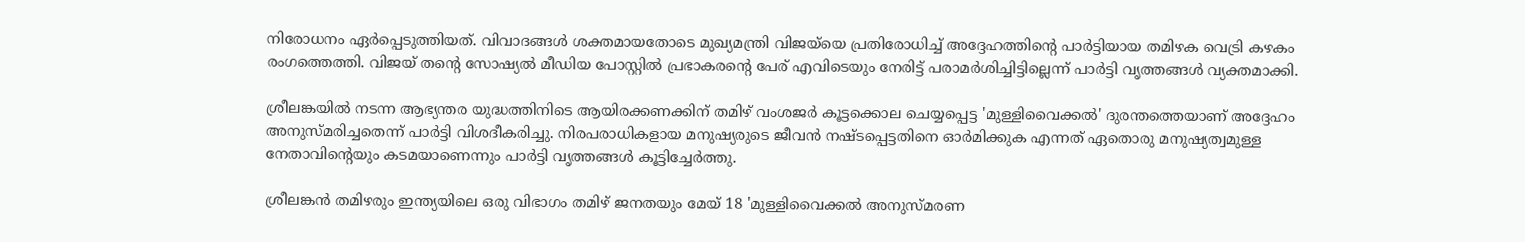നിരോധനം ഏർപ്പെടുത്തിയത്. വിവാദങ്ങൾ ശക്തമായതോടെ മുഖ്യമന്ത്രി വിജയ്‍യെ പ്രതിരോധിച്ച് അദ്ദേഹത്തിന്‍റെ പാർട്ടിയായ തമിഴക വെട്രി കഴകം രംഗത്തെത്തി. വിജയ് തന്‍റെ സോഷ്യൽ മീഡിയ പോസ്റ്റിൽ പ്രഭാകരന്‍റെ പേര് എവിടെയും നേരിട്ട് പരാമർശിച്ചിട്ടില്ലെന്ന് പാർട്ടി വൃത്തങ്ങൾ വ്യക്തമാക്കി.

ശ്രീലങ്കയിൽ നടന്ന ആഭ്യന്തര യുദ്ധത്തിനിടെ ആയിരക്കണക്കിന് തമിഴ് വംശജർ കൂട്ടക്കൊല ചെയ്യപ്പെട്ട 'മുള്ളിവൈക്കൽ' ദുരന്തത്തെയാണ് അദ്ദേഹം അനുസ്മരിച്ചതെന്ന് പാർട്ടി വിശദീകരിച്ചു. നിരപരാധികളായ മനുഷ്യരുടെ ജീവൻ നഷ്ടപ്പെട്ടതിനെ ഓർമിക്കുക എന്നത് ഏതൊരു മനുഷ്യത്വമുള്ള നേതാവിന്‍റെയും കടമയാണെന്നും പാർട്ടി വൃത്തങ്ങൾ കൂട്ടിച്ചേർത്തു.

ശ്രീലങ്കൻ തമിഴരും ഇന്ത്യയിലെ ഒരു വിഭാഗം തമിഴ് ജനതയും മേയ് 18 'മുള്ളിവൈക്കൽ അനുസ്മരണ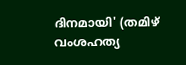ദിനമായി' (തമിഴ് വംശഹത്യ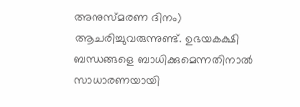അനുസ്മരണ ദിനം) ആചരിച്ചുവരുന്നുണ്ട്. ഉഭയകക്ഷി ബന്ധങ്ങളെ ബാധിക്കുമെന്നതിനാൽ സാധാരണയായി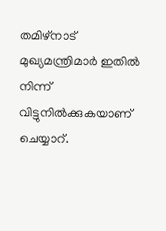തമിഴ്‌നാട് മുഖ്യമന്ത്രിമാർ ഇതിൽ നിന്ന് വിട്ടുനിൽക്കുകയാണ് ചെയ്യാറ്.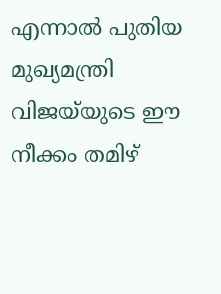എന്നാൽ പുതിയ മുഖ്യമന്ത്രി വിജയ്‍‌യുടെ ഈ നീക്കം തമിഴ്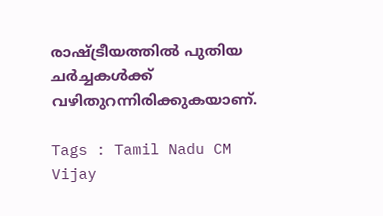രാഷ്ട്രീയത്തിൽ പുതിയ ചർച്ചകൾക്ക് വഴിതുറന്നിരിക്കുകയാണ്.

Tags : Tamil Nadu CM Vijay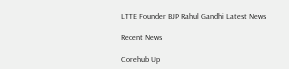LTTE Founder BJP Rahul Gandhi Latest News

Recent News

Corehub Up